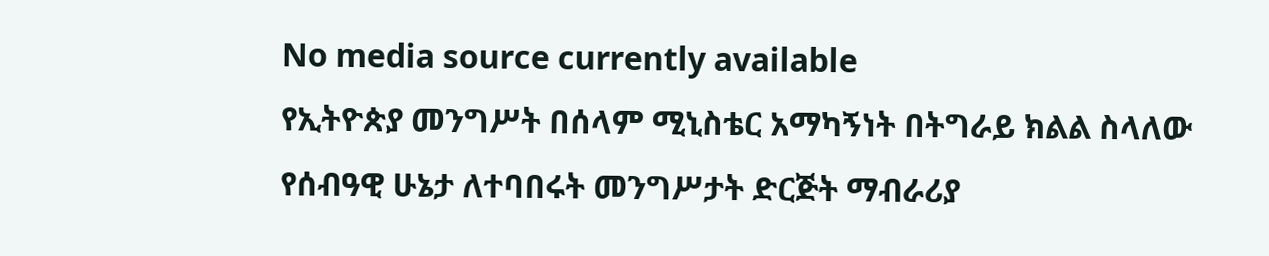No media source currently available
የኢትዮጵያ መንግሥት በሰላም ሚኒስቴር አማካኝነት በትግራይ ክልል ስላለው የሰብዓዊ ሁኔታ ለተባበሩት መንግሥታት ድርጅት ማብራሪያ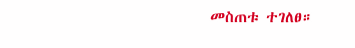መስጠቱ ተገለፀ።